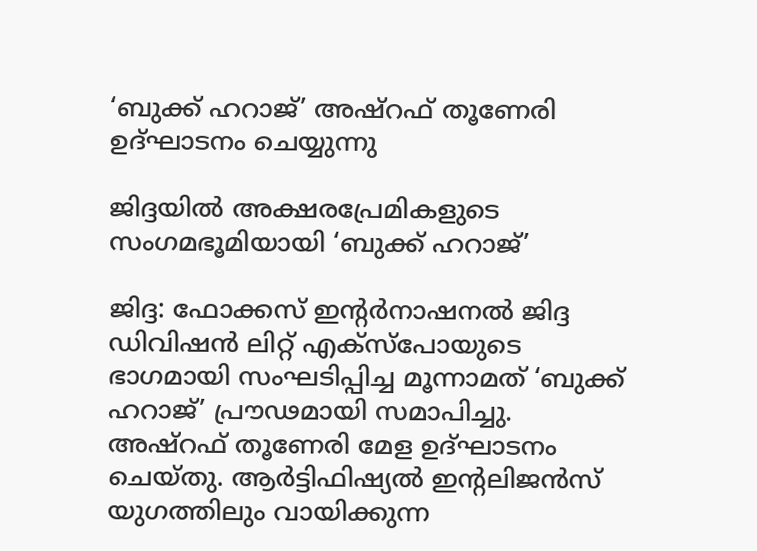‘ബുക്ക് ഹറാജ്’ അഷ്‌റഫ് തൂണേരി ഉദ്‌ഘാടനം ചെയ്യുന്നു

ജിദ്ദയിൽ അക്ഷരപ്രേമികളുടെ സംഗമഭൂമിയായി ‘ബുക്ക് ഹറാജ്’

ജിദ്ദ: ഫോക്കസ് ഇന്റർനാഷനൽ ജിദ്ദ ഡിവിഷൻ ലിറ്റ് എക്‌സ്‌പോയുടെ ഭാഗമായി സംഘടിപ്പിച്ച മൂന്നാമത് ‘ബുക്ക് ഹറാജ്’ പ്രൗഢമായി സമാപിച്ചു. അഷ്‌റഫ് തൂണേരി മേള ഉദ്ഘാടനം ചെയ്തു. ആർട്ടിഫിഷ്യൽ ഇന്റലിജൻസ് യുഗത്തിലും വായിക്കുന്ന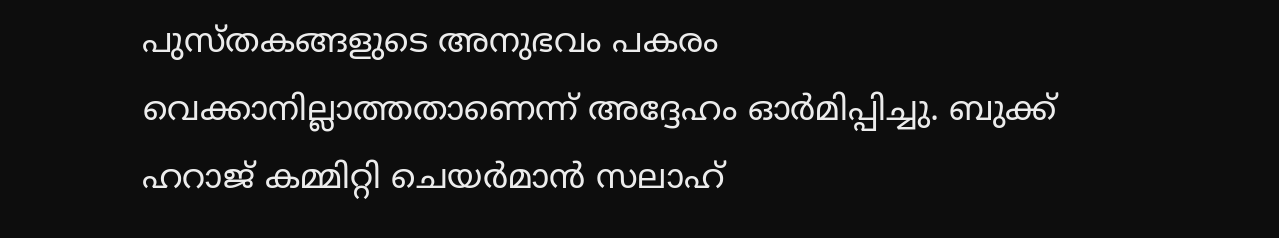പുസ്തകങ്ങളുടെ അനുഭവം പകരം വെക്കാനില്ലാത്തതാണെന്ന് അദ്ദേഹം ഓർമിപ്പിച്ചു. ബുക്ക് ഹറാജ് കമ്മിറ്റി ചെയർമാൻ സലാഹ്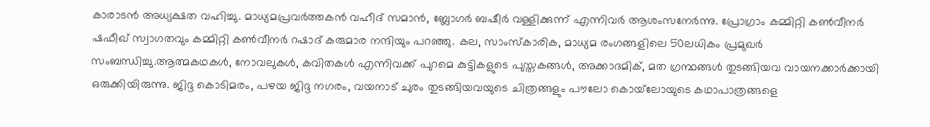കാരാടൻ അധ്യക്ഷത വഹിച്ചു. മാധ്യമപ്രവർത്തകൻ വഹീദ് സമാൻ, ബ്ലോഗർ ബഷീർ വള്ളിക്കുന്ന് എന്നിവർ ആശംസനേർന്നു. പ്രോഗ്രാം കമ്മിറ്റി കൺവീനർ ഷഫീഖ് സ്വാഗതവും കമ്മിറ്റി കൺവീനർ റഷാദ് കരുമാര നന്ദിയും പറഞ്ഞു. കല, സാംസ്‌കാരിക, മാധ്യമ രംഗങ്ങളിലെ 50ലധികം പ്രമുഖർ സംബന്ധിച്ചു.ആത്മകഥകൾ, നോവലുകൾ, കവിതകൾ എന്നിവക്ക് പുറമെ കുട്ടികളുടെ പുസ്തകങ്ങൾ, അക്കാദമിക്, മത ഗ്രന്ഥങ്ങൾ തുടങ്ങിയവ വായനക്കാർക്കായി ഒരുക്കിയിരുന്നു. ജിദ്ദ കൊടിമരം, പഴയ ജിദ്ദ നഗരം, വയനാട് ചുരം തുടങ്ങിയവയുടെ ചിത്രങ്ങളും പൗലോ കൊയ്‌ലോയുടെ കഥാപാത്രങ്ങളെ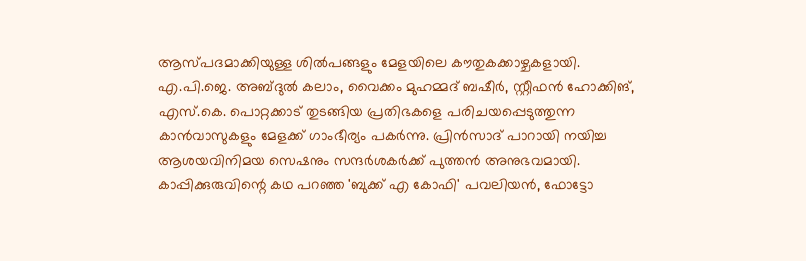ആസ്പദമാക്കിയുള്ള ശിൽപങ്ങളും മേളയിലെ കൗതുകക്കാഴ്ചകളായി. എ.പി.ജെ. അബ്ദുൽ കലാം, വൈക്കം മുഹമ്മദ് ബഷീർ, സ്റ്റീഫൻ ഹോക്കിങ്, എസ്.കെ. പൊറ്റക്കാട് തുടങ്ങിയ പ്രതിഭകളെ പരിചയപ്പെടുത്തുന്ന കാൻവാസുകളും മേളക്ക് ഗാംഭീര്യം പകർന്നു. പ്രിൻസാദ് പാറായി നയിച്ച ആശയവിനിമയ സെഷനും സന്ദർശകർക്ക് പുത്തൻ അനുഭവമായി. കാപ്പിക്കുരുവിന്റെ കഥ പറഞ്ഞ 'ബുക്ക് എ കോഫി' പവലിയൻ, ഫോട്ടോ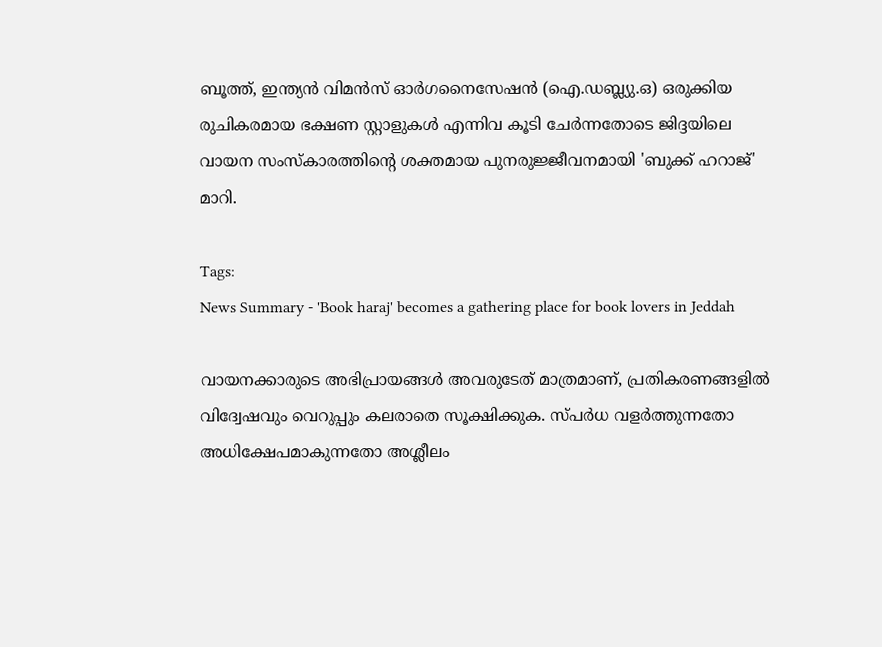ബൂത്ത്, ഇന്ത്യൻ വിമൻസ് ഓർഗനൈസേഷൻ (ഐ.ഡബ്ല്യു.ഒ) ഒരുക്കിയ രുചികരമായ ഭക്ഷണ സ്റ്റാളുകൾ എന്നിവ കൂടി ചേർന്നതോടെ ജിദ്ദയിലെ വായന സംസ്കാരത്തിന്റെ ശക്തമായ പുനരുജ്ജീവനമായി 'ബുക്ക് ഹറാജ്' മാറി.

Tags:
News Summary - 'Book haraj' becomes a gathering place for book lovers in Jeddah

വായനക്കാരുടെ അഭിപ്രായങ്ങള്‍ അവരുടേത് മാത്രമാണ്, പ്രതികരണങ്ങളിൽ വിദ്വേഷവും വെറുപ്പും കലരാതെ സൂക്ഷിക്കുക. സ്പർധ വളർത്തുന്നതോ അധിക്ഷേപമാകുന്നതോ അശ്ലീലം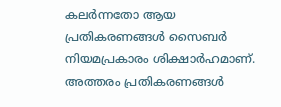കലർന്നതോ ആയ പ്രതികരണങ്ങൾ സൈബർ നിയമപ്രകാരം ശിക്ഷാർഹമാണ്. അത്തരം പ്രതികരണങ്ങൾ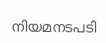നിയമനടപടി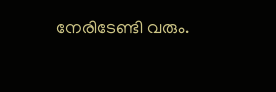നേരിടേണ്ടി വരും.